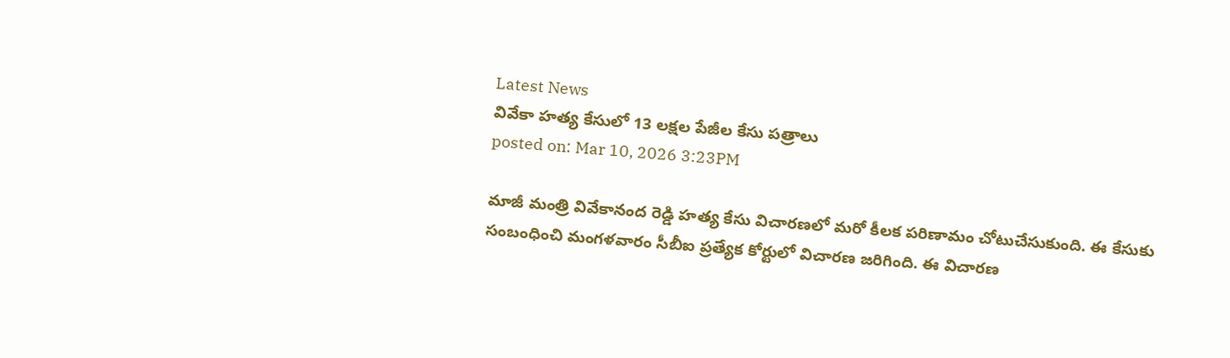Latest News
వివేకా హత్య కేసులో 13 లక్షల పేజీల కేసు పత్రాలు
posted on: Mar 10, 2026 3:23PM

మాజీ మంత్రి వివేకానంద రెడ్డి హత్య కేసు విచారణలో మరో కీలక పరిణామం చోటుచేసుకుంది. ఈ కేసుకు సంబంధించి మంగళవారం సీబీఐ ప్రత్యేక కోర్టులో విచారణ జరిగింది. ఈ విచారణ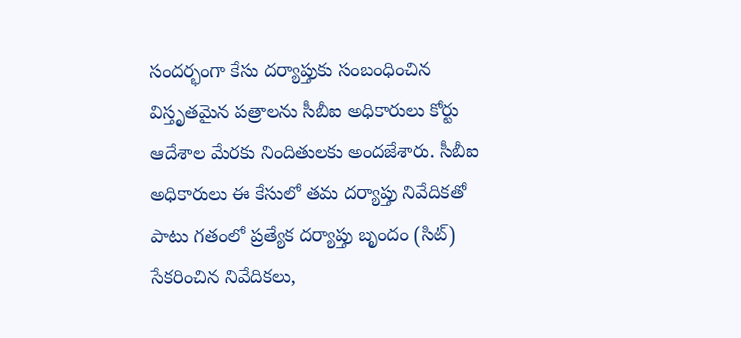సందర్భంగా కేసు దర్యాప్తుకు సంబంధించిన విస్తృతమైన పత్రాలను సీబీఐ అధికారులు కోర్టు ఆదేశాల మేరకు నిందితులకు అందజేశారు. సీబీఐ అధికారులు ఈ కేసులో తమ దర్యాప్తు నివేదికతో పాటు గతంలో ప్రత్యేక దర్యాప్తు బృందం (సిట్) సేకరించిన నివేదికలు,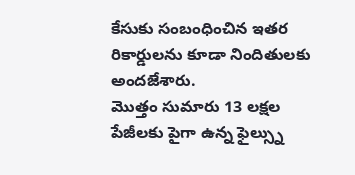కేసుకు సంబంధించిన ఇతర రికార్డులను కూడా నిందితులకు అందజేశారు.
మొత్తం సుమారు 13 లక్షల పేజీలకు పైగా ఉన్న ఫైల్స్ను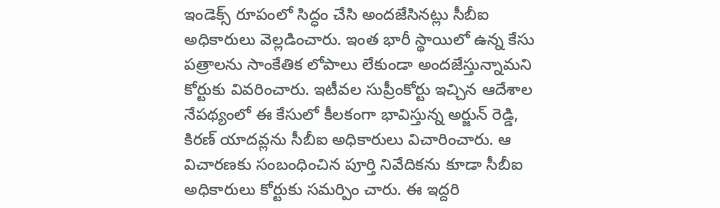ఇండెక్స్ రూపంలో సిద్ధం చేసి అందజేసినట్లు సీబీఐ అధికారులు వెల్లడించారు. ఇంత భారీ స్థాయిలో ఉన్న కేసు పత్రాలను సాంకేతిక లోపాలు లేకుండా అందజేస్తున్నామని కోర్టుకు వివరించారు. ఇటీవల సుప్రీంకోర్టు ఇచ్చిన ఆదేశాల నేపథ్యంలో ఈ కేసులో కీలకంగా భావిస్తున్న అర్జున్ రెడ్డి, కిరణ్ యాదవ్లను సీబీఐ అధికారులు విచారించారు. ఆ విచారణకు సంబంధించిన పూర్తి నివేదికను కూడా సీబీఐ అధికారులు కోర్టుకు సమర్పిం చారు. ఈ ఇద్దరి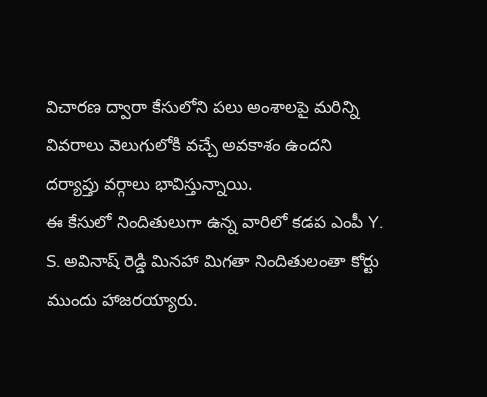విచారణ ద్వారా కేసులోని పలు అంశాలపై మరిన్ని వివరాలు వెలుగులోకి వచ్చే అవకాశం ఉందని దర్యాప్తు వర్గాలు భావిస్తున్నాయి.
ఈ కేసులో నిందితులుగా ఉన్న వారిలో కడప ఎంపీ Y. S. అవినాష్ రెడ్డి మినహా మిగతా నిందితులంతా కోర్టు ముందు హాజరయ్యారు.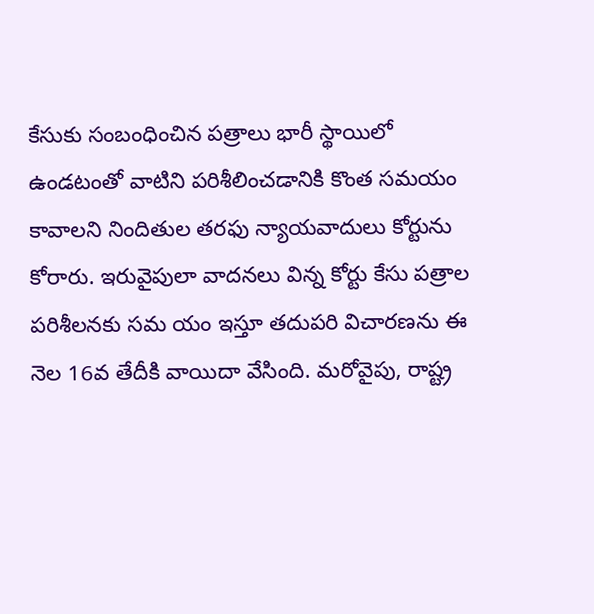కేసుకు సంబంధించిన పత్రాలు భారీ స్థాయిలో ఉండటంతో వాటిని పరిశీలించడానికి కొంత సమయం కావాలని నిందితుల తరఫు న్యాయవాదులు కోర్టును కోరారు. ఇరువైపులా వాదనలు విన్న కోర్టు కేసు పత్రాల పరిశీలనకు సమ యం ఇస్తూ తదుపరి విచారణను ఈ నెల 16వ తేదీకి వాయిదా వేసింది. మరోవైపు, రాష్ట్ర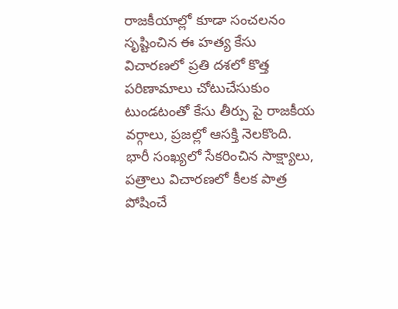రాజకీయాల్లో కూడా సంచలనం సృష్టించిన ఈ హత్య కేసు విచారణలో ప్రతి దశలో కొత్త పరిణామాలు చోటుచేసుకుం టుండటంతో కేసు తీర్పు పై రాజకీయ వర్గాలు, ప్రజల్లో ఆసక్తి నెలకొంది. భారీ సంఖ్యలో సేకరించిన సాక్ష్యాలు, పత్రాలు విచారణలో కీలక పాత్ర పోషించే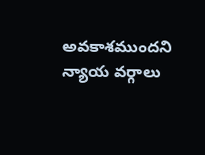అవకాశముందని న్యాయ వర్గాలు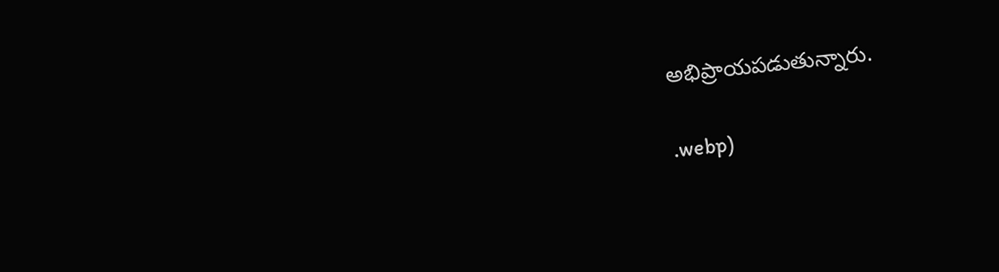అభిప్రాయపడుతున్నారు.


.webp)